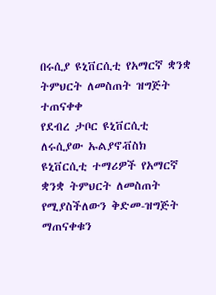በሩሲያ ዩኒቨርሲቲ የአማርኛ ቋንቋ ትምህርት ለመስጠት ዝግጅት ተጠናቀቀ
የደብረ ታቦር ዩኒቨርሲቲ ለሩሲያው ኡልያኖቭስክ ዩኒቨርሲቲ ተማሪዎች የአማርኛ ቋንቋ ትምህርት ለመስጠት የሚያስችለውን ቅድመ-ዝግጅት ማጠናቀቁን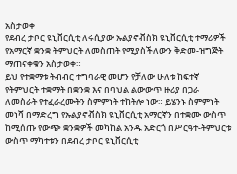አስታወቀ
የደብረ ታቦር ዩኒቨርሲቲ ለሩሲያው ኡልያኖቭስክ ዩኒቨርሲቲ ተማሪዎች የአማርኛ ቋንቋ ትምህርት ለመስጠት የሚያስችለውን ቅድመ-ዝግጅት ማጠናቀቁን አስታወቀ።
ይህ የተቋማቱ ትብብር ተግባራዊ መሆን የቻለው ሁለቱ ከፍተኛ የትምህርት ተቋማት በቋንቋ እና በባህል ልውውጥ ዙሪያ በጋራ ለመስራት የተፈራረሙትን ስምምነት ተከትሎ ነው። ይሄንኑ ስምምነት መነሻ በማድረግ የኡልያኖቭስክ ዩኒቨርሲቲ አማርኛን በተቋሙ ውስጥ ከሚሰጡ የውጭ ቋንቋዎች መካከል አንዱ አድርጎ በሥርዓተ-ትምህርቱ ውስጥ ማካተቱን በደብረ ታቦር ዩኒቨርሲቲ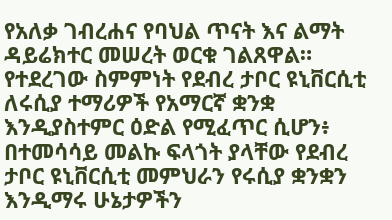የአለቃ ገብረሐና የባህል ጥናት እና ልማት ዳይሬክተር መሠረት ወርቁ ገልጸዋል።
የተደረገው ስምምነት የደብረ ታቦር ዩኒቨርሲቲ ለሩሲያ ተማሪዎች የአማርኛ ቋንቋ እንዲያስተምር ዕድል የሚፈጥር ሲሆን፥ በተመሳሳይ መልኩ ፍላጎት ያላቸው የደብረ ታቦር ዩኒቨርሲቲ መምህራን የሩሲያ ቋንቋን እንዲማሩ ሁኔታዎችን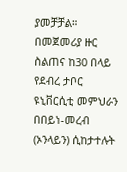ያመቻቻል።
በመጀመሪያ ዙር ስልጠና ከ30 በላይ የደብረ ታቦር ዩኒቨርሲቲ መምህራን በበይነ-መረብ (ኦንላይን) ሲከታተሉት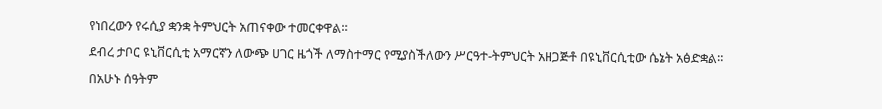የነበረውን የሩሲያ ቋንቋ ትምህርት አጠናቀው ተመርቀዋል።
ደብረ ታቦር ዩኒቨርሲቲ አማርኛን ለውጭ ሀገር ዜጎች ለማስተማር የሚያስችለውን ሥርዓተ-ትምህርት አዘጋጅቶ በዩኒቨርሲቲው ሴኔት አፅድቋል።
በአሁኑ ሰዓትም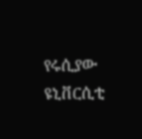የሩሲያው ዩኒቨርሲቲ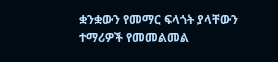ቋንቋውን የመማር ፍላጎት ያላቸውን ተማሪዎች የመመልመል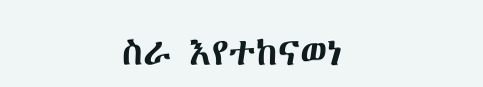ስራ እየተከናወነ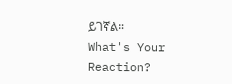ይገኛል።
What's Your Reaction?